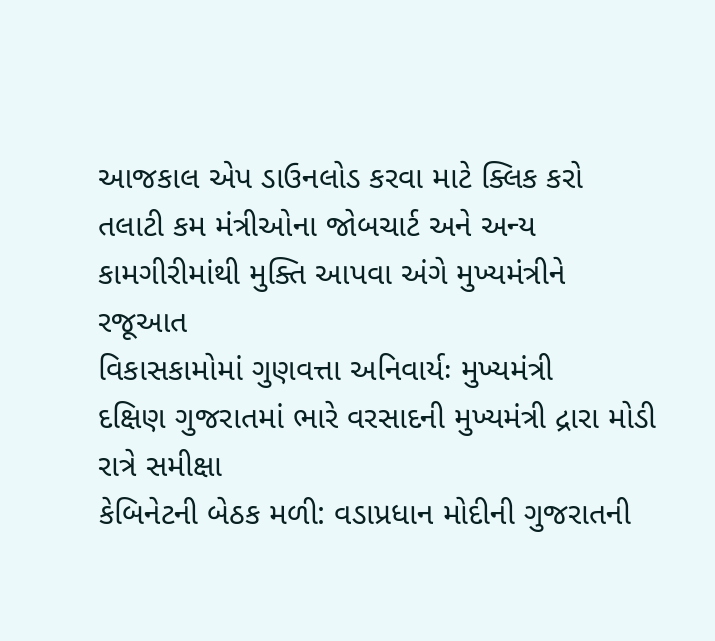આજકાલ એપ ડાઉનલોડ કરવા માટે ક્લિક કરો
તલાટી કમ મંત્રીઓના જોબચાર્ટ અને અન્ય કામગીરીમાંથી મુક્તિ આપવા અંગે મુખ્યમંત્રીને રજૂઆત
વિકાસકામોમાં ગુણવત્તા અનિવાર્યઃ મુખ્યમંત્રી
દક્ષિણ ગુજરાતમાં ભારે વરસાદની મુખ્યમંત્રી દ્રારા મોડી રાત્રે સમીક્ષા
કેબિનેટની બેઠક મળી: વડાપ્રધાન મોદીની ગુજરાતની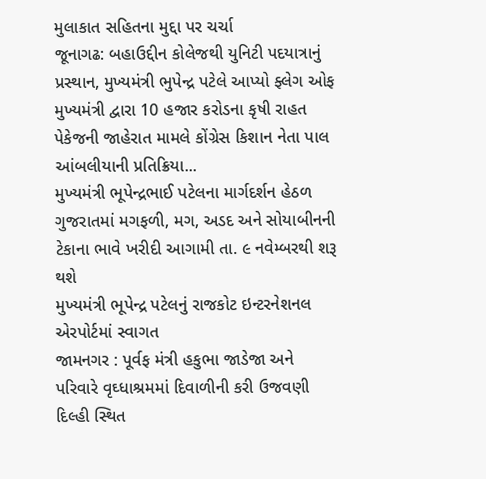મુલાકાત સહિતના મુદ્દા પર ચર્ચા
જૂનાગઢ: બહાઉદ્દીન કોલેજથી યુનિટી પદયાત્રાનું પ્રસ્થાન, મુખ્યમંત્રી ભુપેન્દ્ર પટેલે આપ્યો ફ્લેગ ઓફ
મુખ્યમંત્રી દ્વારા 10 હજાર કરોડના કૃષી રાહત પેકેજની જાહેરાત મામલે કોંગ્રેસ કિશાન નેતા પાલ આંબલીયાની પ્રતિક્રિયા...
મુખ્યમંત્રી ભૂપેન્દ્રભાઈ પટેલના માર્ગદર્શન હેઠળ ગુજરાતમાં મગફળી, મગ, અડદ અને સોયાબીનની ટેકાના ભાવે ખરીદી આગામી તા. ૯ નવેમ્બરથી શરૂ થશે
મુખ્યમંત્રી ભૂપેન્દ્ર પટેલનું રાજકોટ ઇન્ટરનેશનલ એરપોર્ટમાં સ્વાગત
જામનગર : પૂર્વફ મંત્રી હકુભા જાડેજા અને પરિવારે વૃઘ્ધાશ્રમમાં દિવાળીની કરી ઉજવણી
દિલ્હી સ્થિત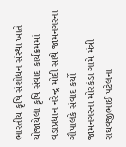ભારતીય કૃષિ સંશોધન સંસ્થા ખાતે યોજાયેલા કૃષિ સંવાદ કાર્યક્રમમાં વડાપ્રધાન નરેન્દ્ર મોદી સાથે જામનગરના ગૌપાલકે સંવાદ કર્યો
જામનગરના મોરકંડા ગામે મંત્રી રાઘવજીભાઈ પટેલના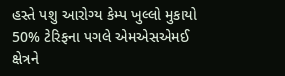હસ્તે પશુ આરોગ્ય કેમ્પ ખુલ્લો મુકાયો
50% ટેરિફના પગલે એમએસએમઈ ક્ષેત્રને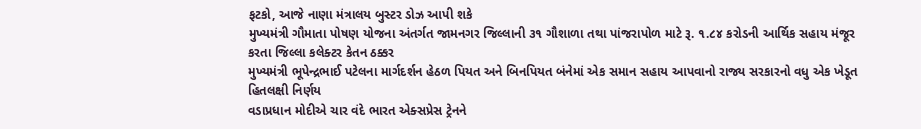ફટકો, આજે નાણા મંત્રાલય બુસ્ટર ડોઝ આપી શકે
મુખ્યમંત્રી ગૌમાતા પોષણ યોજના અંતર્ગત જામનગર જિલ્લાની ૩૧ ગૌશાળા તથા પાંજરાપોળ માટે રૂ. ૧.૮૪ કરોડની આર્થિક સહાય મંજૂર કરતા જિલ્લા કલેક્ટર કેતન ઠક્કર
મુખ્યમંત્રી ભૂપેન્દ્રભાઈ પટેલના માર્ગદર્શન હેઠળ પિયત અને બિનપિયત બંનેમાં એક સમાન સહાય આપવાનો રાજ્ય સરકારનો વધુ એક ખેડૂત હિતલક્ષી નિર્ણય
વડાપ્રધાન મોદીએ ચાર વંદે ભારત એક્સપ્રેસ ટ્રેનને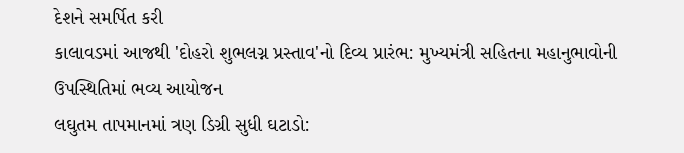દેશને સમર્પિત કરી
કાલાવડમાં આજથી 'દોહરો શુભલગ્ન પ્રસ્તાવ'નો દિવ્ય પ્રારંભ: મુખ્યમંત્રી સહિતના મહાનુભાવોની ઉપસ્થિતિમાં ભવ્ય આયોજન
લઘુતમ તાપમાનમાં ત્રણ ડિગ્રી સુધી ઘટાડો: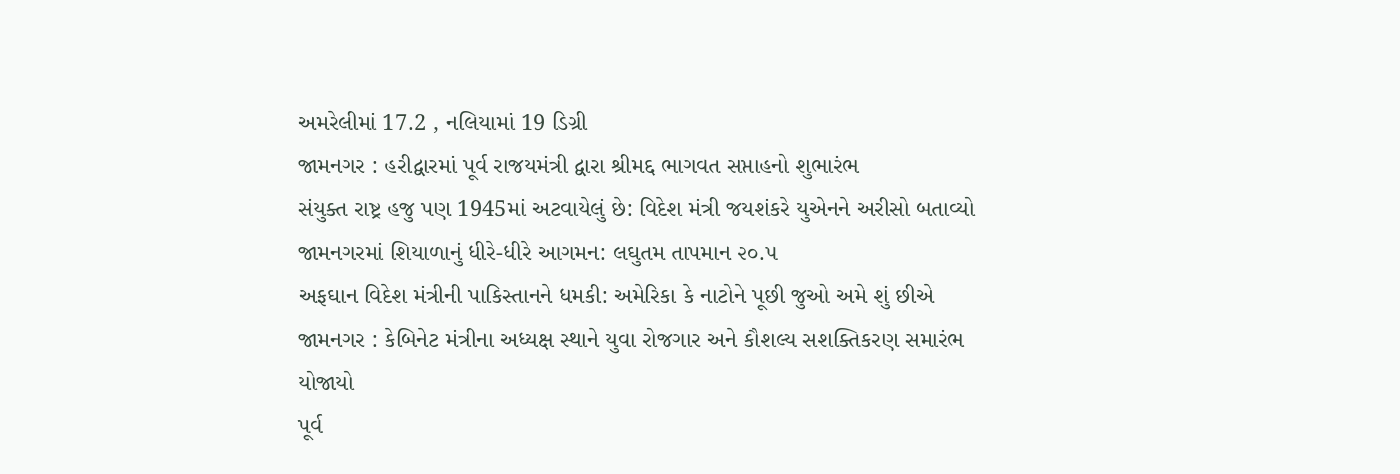અમરેલીમાં 17.2 , નલિયામાં 19 ડિગ્રી
જામનગર : હરીદ્વારમાં પૂર્વ રાજયમંત્રી દ્વારા શ્રીમદ્દ ભાગવત સપ્તાહનો શુભારંભ
સંયુક્ત રાષ્ટ્ર હજુ પણ 1945માં અટવાયેલું છે: વિદેશ મંત્રી જયશંકરે યુએનને અરીસો બતાવ્યો
જામનગરમાં શિયાળાનું ધીરે-ધીરે આગમન: લઘુતમ તાપમાન ૨૦.૫
અફઘાન વિદેશ મંત્રીની પાકિસ્તાનને ધમકી: અમેરિકા કે નાટોને પૂછી જુઓ અમે શું છીએ
જામનગર : કેબિનેટ મંત્રીના અધ્યક્ષ સ્થાને યુવા રોજગાર અને કૌશલ્ય સશક્તિકરણ સમારંભ યોજાયો
પૂર્વ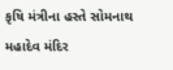કૃષિ મંત્રીના હસ્તે સોમનાથ મહાદેવ મંદિર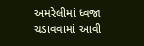અમરેલીમાં ધ્વજા ચડાવવામાં આવી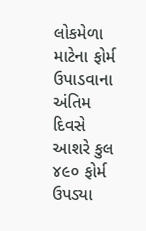લોકમેળા માટેના ફોર્મ ઉપાડવાના અંતિમ દિવસે આશરે કુલ ૪૯૦ ફોર્મ ઉપડ્યા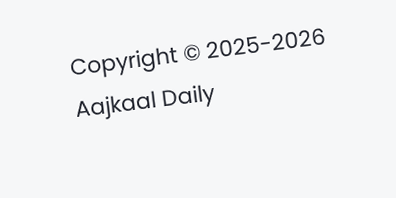Copyright © 2025-2026 Aajkaal Daily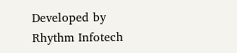Developed by Rhythm Infotech